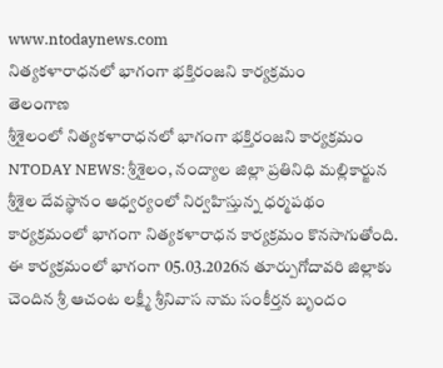www.ntodaynews.com
నిత్యకళారాధనలో భాగంగా భక్తిరంజని కార్యక్రమం
తెలంగాణ
శ్రీశైలంలో నిత్యకళారాధనలో భాగంగా భక్తిరంజని కార్యక్రమం
NTODAY NEWS: శ్రీశైలం, నంద్యాల జిల్లా ప్రతినిధి మల్లికార్జున
శ్రీశైల దేవస్థానం ఆధ్వర్యంలో నిర్వహిస్తున్న ధర్మపథం కార్యక్రమంలో భాగంగా నిత్యకళారాధన కార్యక్రమం కొనసాగుతోంది. ఈ కార్యక్రమంలో భాగంగా 05.03.2026న తూర్పుగోదావరి జిల్లాకు చెందిన శ్రీ ఆచంట లక్ష్మీ శ్రీనివాస నామ సంకీర్తన బృందం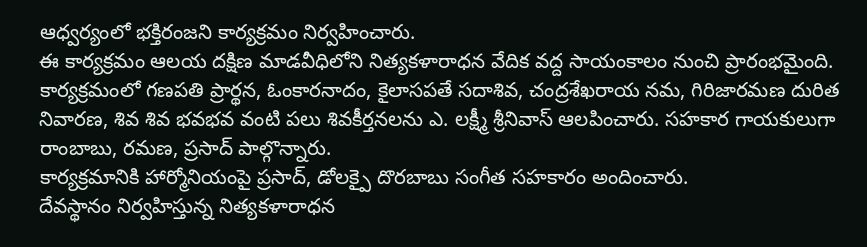ఆధ్వర్యంలో భక్తిరంజని కార్యక్రమం నిర్వహించారు.
ఈ కార్యక్రమం ఆలయ దక్షిణ మాడవీధిలోని నిత్యకళారాధన వేదిక వద్ద సాయంకాలం నుంచి ప్రారంభమైంది. కార్యక్రమంలో గణపతి ప్రార్థన, ఓంకారనాదం, కైలాసపతే సదాశివ, చంద్రశేఖరాయ నమ, గిరిజారమణ దురిత నివారణ, శివ శివ భవభవ వంటి పలు శివకీర్తనలను ఎ. లక్ష్మీ శ్రీనివాస్ ఆలపించారు. సహకార గాయకులుగా రాంబాబు, రమణ, ప్రసాద్ పాల్గొన్నారు.
కార్యక్రమానికి హార్మోనియంపై ప్రసాద్, డోలక్పై దొరబాబు సంగీత సహకారం అందించారు.
దేవస్థానం నిర్వహిస్తున్న నిత్యకళారాధన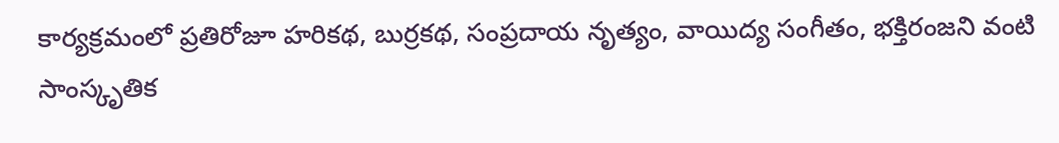కార్యక్రమంలో ప్రతిరోజూ హరికథ, బుర్రకథ, సంప్రదాయ నృత్యం, వాయిద్య సంగీతం, భక్తిరంజని వంటి సాంస్కృతిక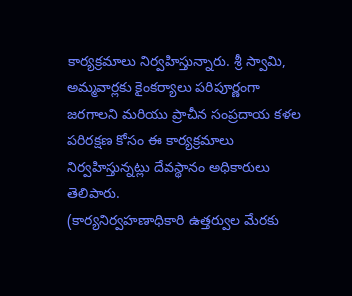కార్యక్రమాలు నిర్వహిస్తున్నారు. శ్రీ స్వామి, అమ్మవార్లకు కైంకర్యాలు పరిపూర్ణంగా జరగాలని మరియు ప్రాచీన సంప్రదాయ కళల పరిరక్షణ కోసం ఈ కార్యక్రమాలు నిర్వహిస్తున్నట్లు దేవస్థానం అధికారులు తెలిపారు.
(కార్యనిర్వహణాధికారి ఉత్తర్వుల మేరకు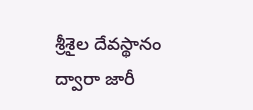శ్రీశైల దేవస్థానం ద్వారా జారీ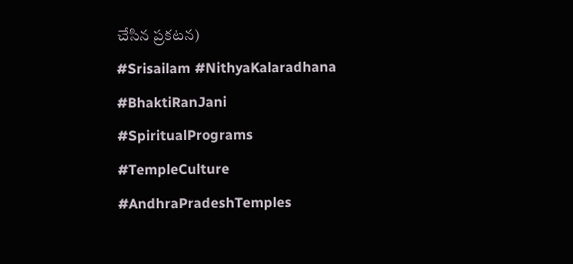చేసిన ప్రకటన)
#Srisailam #NithyaKalaradhana #BhaktiRanJani #SpiritualPrograms #TempleCulture #AndhraPradeshTemples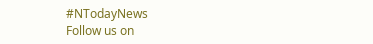#NTodayNews
Follow us on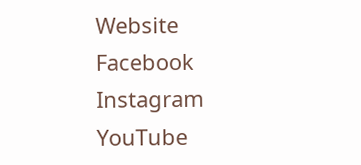Website
Facebook
Instagram
YouTube